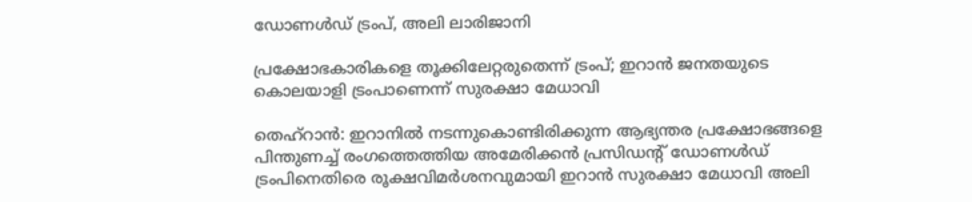ഡോണൾഡ് ട്രംപ്, അലി ലാരിജാനി

പ്രക്ഷോഭകാരികളെ തൂക്കിലേറ്റരുതെന്ന് ട്രംപ്; ഇറാൻ ജനതയുടെ കൊലയാളി ട്രംപാണെന്ന് സുരക്ഷാ മേധാവി

തെഹ്റാൻ: ഇറാനിൽ നടന്നുകൊണ്ടിരിക്കുന്ന ആഭ്യന്തര പ്രക്ഷോഭങ്ങളെ പിന്തുണച്ച് രംഗത്തെത്തിയ അമേരിക്കൻ പ്രസിഡന്റ് ഡോണൾഡ് ട്രംപിനെതിരെ രൂക്ഷവിമർശനവുമായി ഇറാൻ സുരക്ഷാ മേധാവി അലി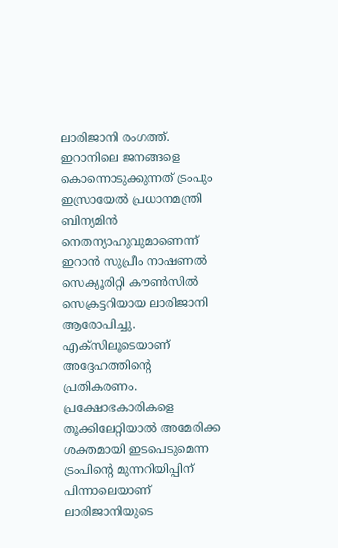ലാരിജാനി രംഗത്ത്. ഇറാനിലെ ജനങ്ങളെ കൊന്നൊടുക്കുന്നത് ട്രംപും ഇസ്രായേൽ പ്രധാനമന്ത്രി ബിന്യമിൻ നെതന്യാഹുവുമാണെന്ന് ഇറാൻ സുപ്രീം നാഷണൽ സെക്യൂരിറ്റി കൗൺസിൽ സെക്രട്ടറിയായ ലാരിജാനി ആരോപിച്ചു. എക്സിലൂടെയാണ് അദ്ദേഹത്തിന്‍റെ പ്രതികരണം. പ്രക്ഷോഭകാരികളെ തൂക്കിലേറ്റിയാൽ അമേരിക്ക ശക്തമായി ഇടപെടുമെന്ന ട്രംപിന്റെ മുന്നറിയിപ്പിന് പിന്നാലെയാണ് ലാരിജാനിയുടെ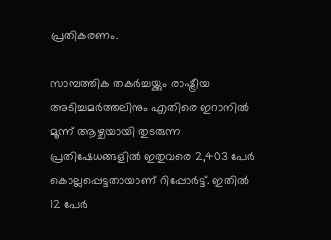പ്രതികരണം.

സാമ്പത്തിക തകർച്ചയ്ക്കും രാഷ്ട്രീയ അടിച്ചമർത്തലിനും എതിരെ ഇറാനിൽ മൂന്ന് ആഴ്ചയായി തുടരുന്ന പ്രതിഷേധങ്ങളിൽ ഇതുവരെ 2,403 പേർ കൊല്ലപ്പെട്ടതായാണ് റിപ്പോർട്ട്. ഇതിൽ 12 പേർ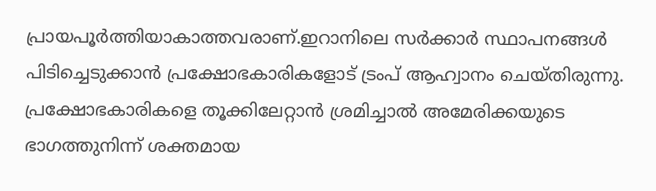പ്രായപൂർത്തിയാകാത്തവരാണ്.ഇറാനിലെ സർക്കാർ സ്ഥാപനങ്ങൾ പിടിച്ചെടുക്കാൻ പ്രക്ഷോഭകാരികളോട് ട്രംപ് ആഹ്വാനം ചെയ്തിരുന്നു. പ്രക്ഷോഭകാരികളെ തൂക്കിലേറ്റാൻ ശ്രമിച്ചാൽ അമേരിക്കയുടെ ഭാഗത്തുനിന്ന് ശക്തമായ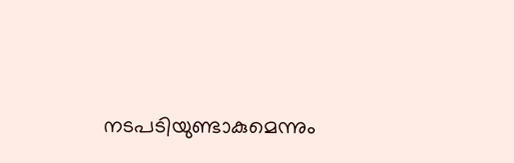നടപടിയുണ്ടാകുമെന്നും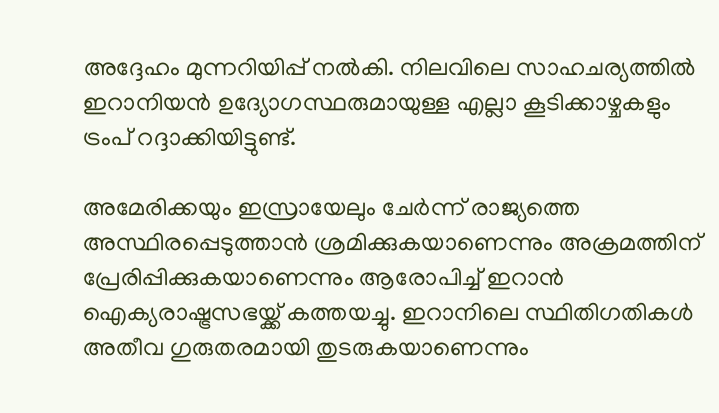അദ്ദേഹം മുന്നറിയിപ്പ് നൽകി. നിലവിലെ സാഹചര്യത്തിൽ ഇറാനിയൻ ഉദ്യോഗസ്ഥരുമായുള്ള എല്ലാ കൂടിക്കാഴ്ചകളും ട്രംപ് റദ്ദാക്കിയിട്ടുണ്ട്.

അമേരിക്കയും ഇസ്രായേലും ചേർന്ന് രാജ്യത്തെ അസ്ഥിരപ്പെടുത്താൻ ശ്രമിക്കുകയാണെന്നും അക്രമത്തിന് പ്രേരിപ്പിക്കുകയാണെന്നും ആരോപിച്ച് ഇറാൻ ഐക്യരാഷ്ട്രസഭയ്ക്ക് കത്തയച്ചു. ഇറാനിലെ സ്ഥിതിഗതികൾ അതീവ ഗുരുതരമായി തുടരുകയാണെന്നും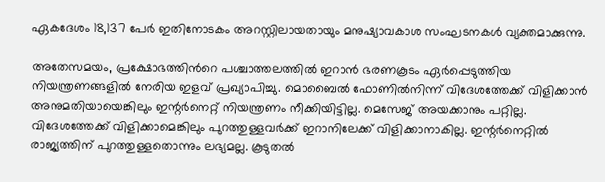ഏകദേശം 18,137 പേർ ഇതിനോടകം അറസ്റ്റിലായതായും മനുഷ്യാവകാശ സംഘടനകൾ വ്യക്തമാക്കുന്നു.

അതേസമയം, പ്രക്ഷോഭത്തിന്‍റെ പശ്ചാത്തലത്തിൽ ഇറാൻ ഭരണകൂടം ഏർപ്പെടുത്തിയ നിയന്ത്രണങ്ങളിൽ നേരിയ ഇളവ് പ്രഖ‍്യാപിച്ചു. മൊബൈൽ ഫോണിൽനിന്ന് വിദേശത്തേക്ക് വിളിക്കാൻ അനുമതിയായെങ്കിലും ഇന്റർനെറ്റ് നിയന്ത്രണം നീക്കിയിട്ടില്ല. മെസേജ് അയക്കാനും പറ്റില്ല. വിദേശത്തേക്ക് വിളിക്കാമെങ്കിലും പുറത്തുള്ളവർക്ക് ഇറാനിലേക്ക് വിളിക്കാനാകില്ല. ഇന്റർനെറ്റിൽ രാജ്യത്തിന് പുറത്തുള്ളതൊന്നും ലഭ്യമല്ല. കൂടുതൽ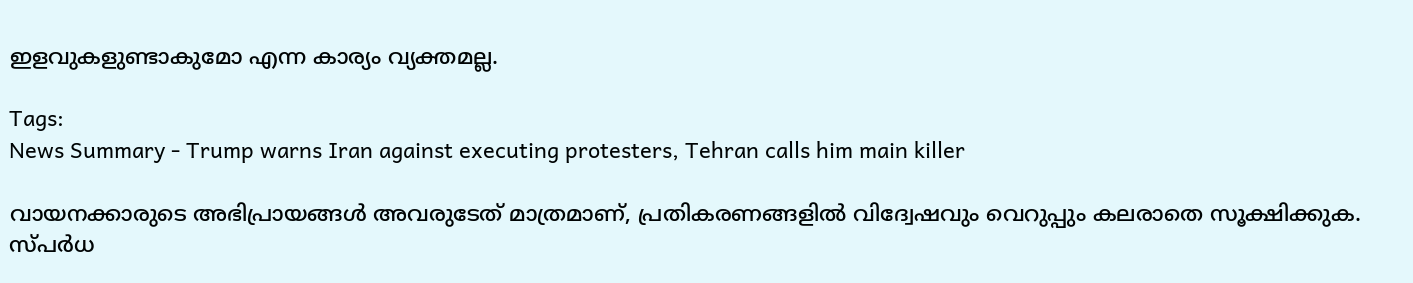ഇളവുകളുണ്ടാകുമോ എന്ന കാര്യം വ്യക്തമല്ല.

Tags:
News Summary - Trump warns Iran against executing protesters, Tehran calls him main killer

വായനക്കാരുടെ അഭിപ്രായങ്ങള്‍ അവരുടേത് മാത്രമാണ്, പ്രതികരണങ്ങളിൽ വിദ്വേഷവും വെറുപ്പും കലരാതെ സൂക്ഷിക്കുക. സ്പർധ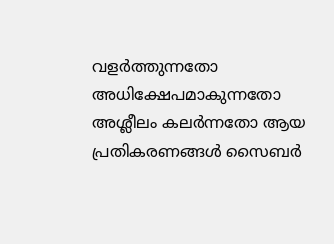വളർത്തുന്നതോ അധിക്ഷേപമാകുന്നതോ അശ്ലീലം കലർന്നതോ ആയ പ്രതികരണങ്ങൾ സൈബർ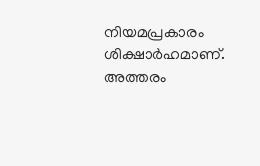നിയമപ്രകാരം ശിക്ഷാർഹമാണ്. അത്തരം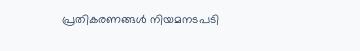പ്രതികരണങ്ങൾ നിയമനടപടി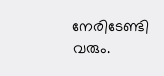നേരിടേണ്ടി വരും.